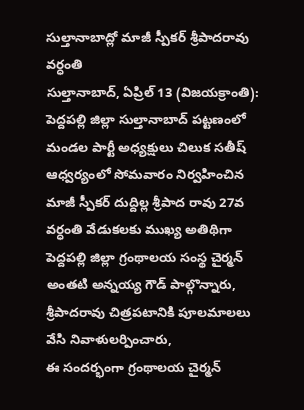సుల్తానాబాద్లో మాజీ స్పీకర్ శ్రీపాదరావు వర్ధంతి
సుల్తానాబాద్, ఏప్రిల్ 13 (విజయక్రాంతి): పెద్దపల్లి జిల్లా సుల్తానాబాద్ పట్టణంలో మండల పార్టీ అధ్యక్షులు చిలుక సతీష్ ఆధ్వర్యంలో సోమవారం నిర్వహించిన మాజీ స్పీకర్ దుద్దిల్ల శ్రీపాద రావు 27వ వర్ధంతి వేడుకలకు ముఖ్య అతిథిగా పెద్దపల్లి జిల్లా గ్రంథాలయ సంస్థ చైర్మన్ అంతటి అన్నయ్య గౌడ్ పాల్గొన్నారు, శ్రీపాదరావు చిత్రపటానికి పూలమాలలు వేసి నివాళులర్పించారు,
ఈ సందర్భంగా గ్రంథాలయ చైర్మన్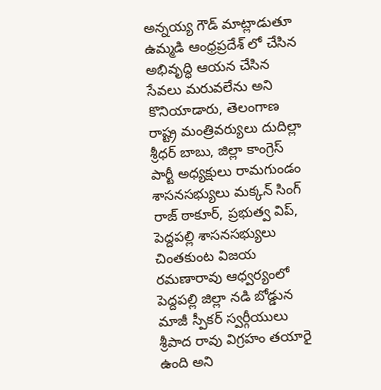అన్నయ్య గౌడ్ మాట్లాడుతూ ఉమ్మడి ఆంధ్రప్రదేశ్ లో చేసిన అభివృద్ధి ఆయన చేసిన సేవలు మరువలేను అని కొనియాడారు, తెలంగాణ రాష్ట్ర మంత్రివర్యులు దుదిల్లా శ్రీధర్ బాబు, జిల్లా కాంగ్రెస్ పార్టీ అధ్యక్షులు రామగుండం శాసనసభ్యులు మక్కన్ సింగ్ రాజ్ ఠాకూర్, ప్రభుత్వ విప్, పెద్దపల్లి శాసనసభ్యులు చింతకుంట విజయ రమణారావు ఆధ్వర్యంలో పెద్దపల్లి జిల్లా నడి బోడ్డున మాజీ స్పీకర్ స్వర్గీయులు శ్రీపాద రావు విగ్రహం తయారై ఉంది అని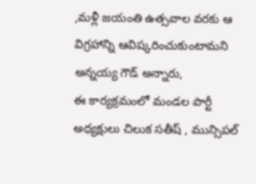,మళ్లీ జయంతి ఉత్సవాల వరకు ఆ విగ్రహాన్ని ఆవిష్కరించుకుంటామని అన్నయ్య గౌడ్ అన్నారు,
ఈ కార్యక్రమంలో మండల పార్టీ అధ్యక్షులు చిలుక సతీష్ , మున్సిపల్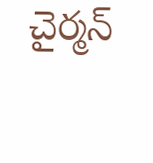చైర్మన్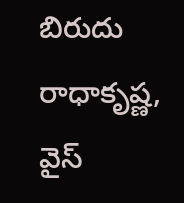బిరుదు రాధాకృష్ణ, వైస్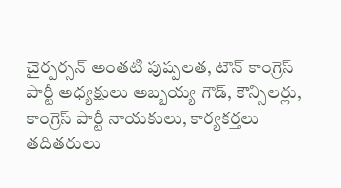చైర్పర్సన్ అంతటి పుష్పలత, టౌన్ కాంగ్రెస్ పార్టీ అధ్యక్షులు అబ్బయ్య గౌడ్, కౌన్సిలర్లు, కాంగ్రెస్ పార్టీ నాయకులు, కార్యకర్తలు తదితరులు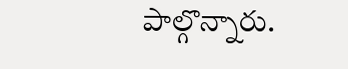పాల్గొన్నారు.